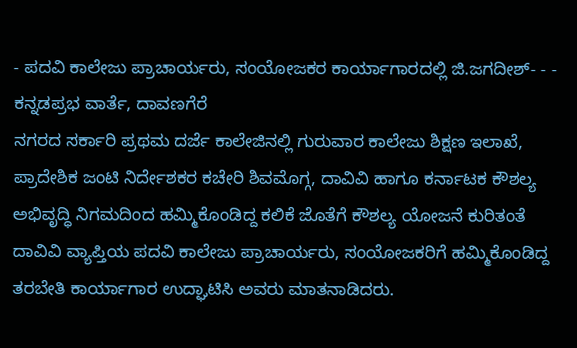- ಪದವಿ ಕಾಲೇಜು ಪ್ರಾಚಾರ್ಯರು, ಸಂಯೋಜಕರ ಕಾರ್ಯಾಗಾರದಲ್ಲಿ ಜಿ.ಜಗದೀಶ್- - - ಕನ್ನಡಪ್ರಭ ವಾರ್ತೆ, ದಾವಣಗೆರೆ
ನಗರದ ಸರ್ಕಾರಿ ಪ್ರಥಮ ದರ್ಜೆ ಕಾಲೇಜಿನಲ್ಲಿ ಗುರುವಾರ ಕಾಲೇಜು ಶಿಕ್ಷಣ ಇಲಾಖೆ, ಪ್ರಾದೇಶಿಕ ಜಂಟಿ ನಿರ್ದೇಶಕರ ಕಚೇರಿ ಶಿವಮೊಗ್ಗ, ದಾವಿವಿ ಹಾಗೂ ಕರ್ನಾಟಕ ಕೌಶಲ್ಯ ಅಭಿವೃದ್ಧಿ ನಿಗಮದಿಂದ ಹಮ್ಮಿಕೊಂಡಿದ್ದ ಕಲಿಕೆ ಜೊತೆಗೆ ಕೌಶಲ್ಯ ಯೋಜನೆ ಕುರಿತಂತೆ ದಾವಿವಿ ವ್ಯಾಪ್ತಿಯ ಪದವಿ ಕಾಲೇಜು ಪ್ರಾಚಾರ್ಯರು, ಸಂಯೋಜಕರಿಗೆ ಹಮ್ಮಿಕೊಂಡಿದ್ದ ತರಬೇತಿ ಕಾರ್ಯಾಗಾರ ಉದ್ಘಾಟಿಸಿ ಅವರು ಮಾತನಾಡಿದರು.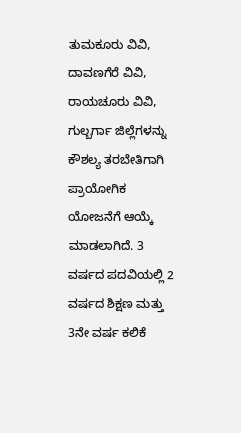ತುಮಕೂರು ವಿವಿ, ದಾವಣಗೆರೆ ವಿವಿ, ರಾಯಚೂರು ವಿವಿ, ಗುಲ್ಬರ್ಗಾ ಜಿಲ್ಲೆಗಳನ್ನು ಕೌಶಲ್ಯ ತರಬೇತಿಗಾಗಿ ಪ್ರಾಯೋಗಿಕ ಯೋಜನೆಗೆ ಆಯ್ಕೆ ಮಾಡಲಾಗಿದೆ. 3 ವರ್ಷದ ಪದವಿಯಲ್ಲಿ 2 ವರ್ಷದ ಶಿಕ್ಷಣ ಮತ್ತು 3ನೇ ವರ್ಷ ಕಲಿಕೆ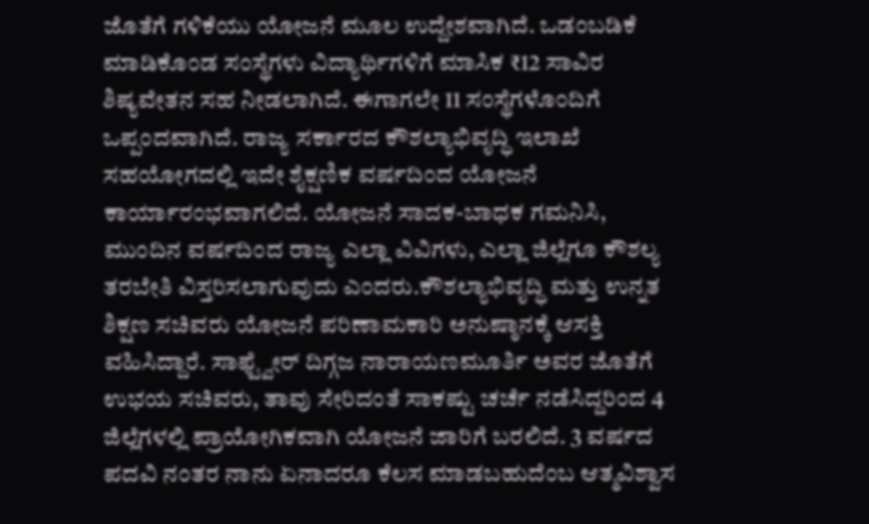ಜೊತೆಗೆ ಗಳಿಕೆಯು ಯೋಜನೆ ಮೂಲ ಉದ್ದೇಶವಾಗಿದೆ. ಒಡಂಬಡಿಕೆ ಮಾಡಿಕೊಂಡ ಸಂಸ್ಥೆಗಳು ವಿದ್ಯಾರ್ಥಿಗಳಿಗೆ ಮಾಸಿಕ ₹12 ಸಾವಿರ ಶಿಷ್ಯವೇತನ ಸಹ ನೀಡಲಾಗಿದೆ. ಈಗಾಗಲೇ 11 ಸಂಸ್ಥೆಗಳೊಂದಿಗೆ ಒಪ್ಪಂದವಾಗಿದೆ. ರಾಜ್ಯ ಸರ್ಕಾರದ ಕೌಶಲ್ಯಾಭಿವೃದ್ಧಿ ಇಲಾಖೆ ಸಹಯೋಗದಲ್ಲಿ ಇದೇ ಶೈಕ್ಷಣಿಕ ವರ್ಷದಿಂದ ಯೋಜನೆ ಕಾರ್ಯಾರಂಭವಾಗಲಿದೆ. ಯೋಜನೆ ಸಾದಕ-ಬಾಧಕ ಗಮನಿಸಿ, ಮುಂದಿನ ವರ್ಷದಿಂದ ರಾಜ್ಯ ಎಲ್ಲಾ ವಿವಿಗಳು, ಎಲ್ಲಾ ಜಿಲ್ಲೆಗೂ ಕೌಶಲ್ಯ ತರಬೇತಿ ವಿಸ್ತರಿಸಲಾಗುವುದು ಎಂದರು.ಕೌಶಲ್ಯಾಭಿವೃದ್ಧಿ ಮತ್ತು ಉನ್ನತ ಶಿಕ್ಷಣ ಸಚಿವರು ಯೋಜನೆ ಪರಿಣಾಮಕಾರಿ ಅನುಷ್ಠಾನಕ್ಕೆ ಆಸಕ್ತಿ ವಹಿಸಿದ್ದಾರೆ. ಸಾಫ್ಟ್ವೇರ್ ದಿಗ್ಗಜ ನಾರಾಯಣಮೂರ್ತಿ ಅವರ ಜೊತೆಗೆ ಉಭಯ ಸಚಿವರು, ತಾವು ಸೇರಿದಂತೆ ಸಾಕಷ್ಟು ಚರ್ಚೆ ನಡೆಸಿದ್ದರಿಂದ 4 ಜಿಲ್ಲೆಗಳಲ್ಲಿ ಪ್ರಾಯೋಗಿಕವಾಗಿ ಯೋಜನೆ ಜಾರಿಗೆ ಬರಲಿದೆ. 3 ವರ್ಷದ ಪದವಿ ನಂತರ ನಾನು ಏನಾದರೂ ಕೆಲಸ ಮಾಡಬಹುದೆಂಬ ಆತ್ಮವಿಶ್ವಾಸ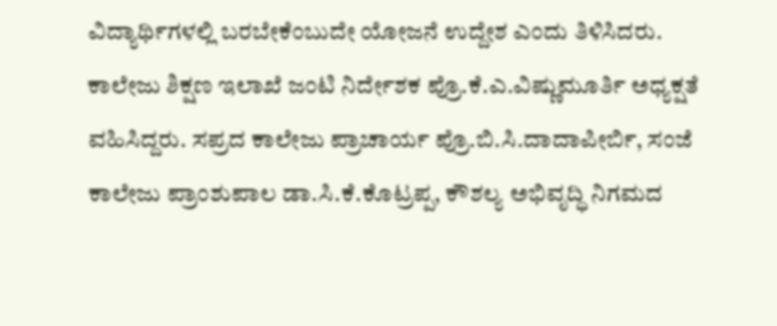ವಿದ್ಯಾರ್ಥಿಗಳಲ್ಲಿ ಬರಬೇಕೆಂಬುದೇ ಯೋಜನೆ ಉದ್ದೇಶ ಎಂದು ತಿಳಿಸಿದರು.
ಕಾಲೇಜು ಶಿಕ್ಷಣ ಇಲಾಖೆ ಜಂಟಿ ನಿರ್ದೇಶಕ ಪ್ರೊ.ಕೆ.ಎ.ವಿಷ್ಣುಮೂರ್ತಿ ಅಧ್ಯಕ್ಷತೆ ವಹಿಸಿದ್ದರು. ಸಪ್ರದ ಕಾಲೇಜು ಪ್ರಾಚಾರ್ಯ ಪ್ರೊ.ಬಿ.ಸಿ.ದಾದಾಪೀರ್ಬಿ, ಸಂಜೆ ಕಾಲೇಜು ಪ್ರಾಂಶುಪಾಲ ಡಾ.ಸಿ.ಕೆ.ಕೊಟ್ರಪ್ಪ, ಕೌಶಲ್ಯ ಅಭಿವೃದ್ಧಿ ನಿಗಮದ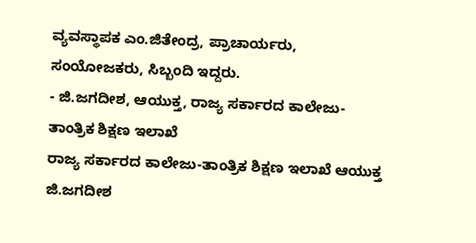ವ್ಯವಸ್ಥಾಪಕ ಎಂ.ಜಿತೇಂದ್ರ, ಪ್ರಾಚಾರ್ಯರು, ಸಂಯೋಜಕರು, ಸಿಬ್ಬಂದಿ ಇದ್ದರು.
- ಜಿ.ಜಗದೀಶ, ಆಯುಕ್ತ, ರಾಜ್ಯ ಸರ್ಕಾರದ ಕಾಲೇಜು-ತಾಂತ್ರಿಕ ಶಿಕ್ಷಣ ಇಲಾಖೆ
ರಾಜ್ಯ ಸರ್ಕಾರದ ಕಾಲೇಜು-ತಾಂತ್ರಿಕ ಶಿಕ್ಷಣ ಇಲಾಖೆ ಆಯುಕ್ತ ಜಿ.ಜಗದೀಶ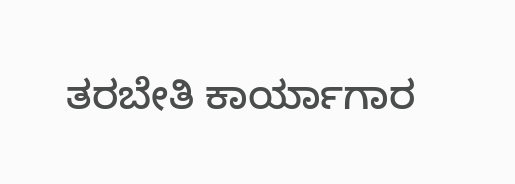ತರಬೇತಿ ಕಾರ್ಯಾಗಾರ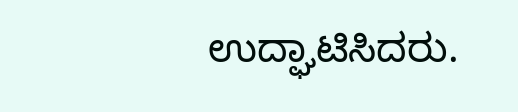ಉದ್ಘಾಟಿಸಿದರು.